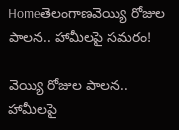Homeతెలంగాణవెయ్యి రోజుల పాలన.. హామీలపై సమరం!

వెయ్యి రోజుల పాలన.. హామీలపై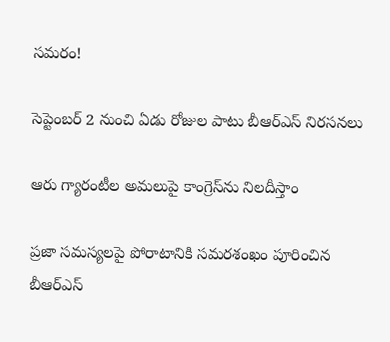సమరం!

సెప్టెంబర్ 2 నుంచి ఏడు రోజుల పాటు బీఆర్ఎస్‌ నిరసనలు

ఆరు గ్యారంటీల అమలుపై కాంగ్రెస్‌ను నిలదీస్తాం

ప్రజా సమస్యలపై పోరాటానికి సమరశంఖం పూరించిన బీఆర్ఎస్‌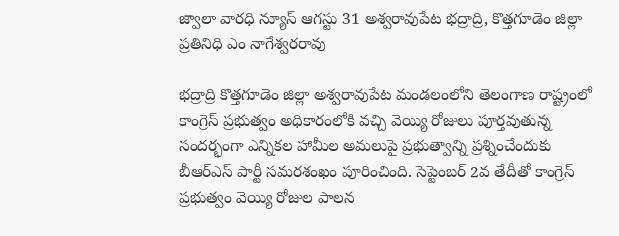జ్వాలా వారధి న్యూస్ ఆగస్టు 31 అశ్వరావుపేట భద్రాద్రి, కొత్తగూడెం జిల్లా ప్రతినిధి ఎం నాగేశ్వరరావు

భద్రాద్రి కొత్తగూడెం జిల్లా అశ్వరావుపేట మండలంలోని తెలంగాణ రాష్ట్రంలో కాంగ్రెస్ ప్రభుత్వం అధికారంలోకి వచ్చి వెయ్యి రోజులు పూర్తవుతున్న సందర్భంగా ఎన్నికల హామీల అమలుపై ప్రభుత్వాన్ని ప్రశ్నించేందుకు బీఆర్ఎస్‌ పార్టీ సమరశంఖం పూరించింది. సెప్టెంబర్ 2వ తేదీతో కాంగ్రెస్ ప్రభుత్వం వెయ్యి రోజుల పాలన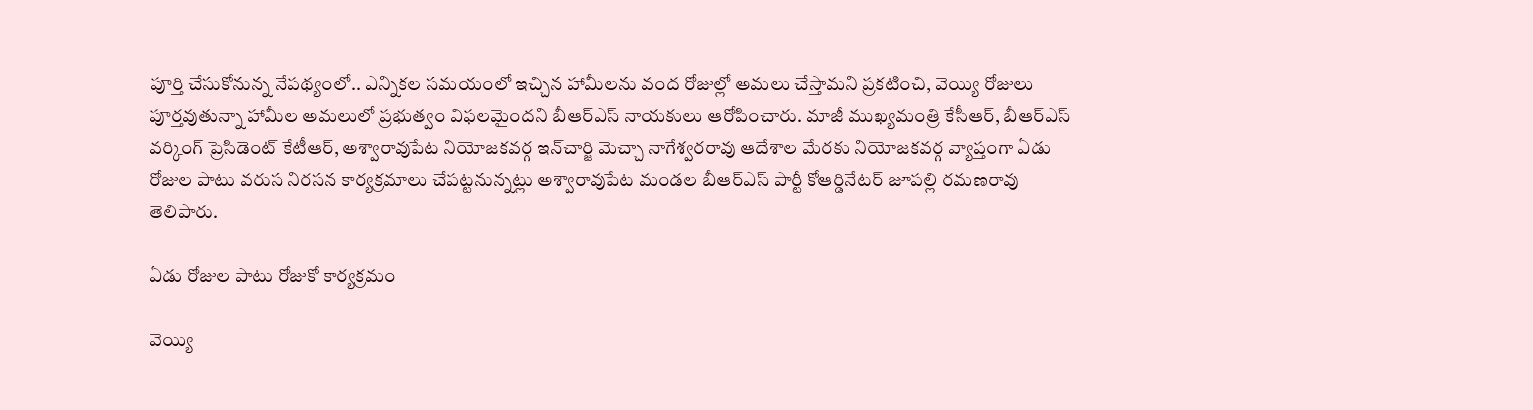పూర్తి చేసుకోనున్న నేపథ్యంలో.. ఎన్నికల సమయంలో ఇచ్చిన హామీలను వంద రోజుల్లో అమలు చేస్తామని ప్రకటించి, వెయ్యి రోజులు పూర్తవుతున్నా హామీల అమలులో ప్రభుత్వం విఫలమైందని బీఆర్ఎస్‌ నాయకులు ఆరోపించారు. మాజీ ముఖ్యమంత్రి కేసీఆర్, బీఆర్ఎస్‌ వర్కింగ్‌ ప్రెసిడెంట్‌ కేటీఆర్, అశ్వారావుపేట నియోజకవర్గ ఇన్‌చార్జి మెచ్చా నాగేశ్వరరావు ఆదేశాల మేరకు నియోజకవర్గ వ్యాప్తంగా ఏడు రోజుల పాటు వరుస నిరసన కార్యక్రమాలు చేపట్టనున్నట్లు అశ్వారావుపేట మండల బీఆర్ఎస్‌ పార్టీ కోఆర్డినేటర్‌ జూపల్లి రమణరావు తెలిపారు.

ఏడు రోజుల పాటు రోజుకో కార్యక్రమం

వెయ్యి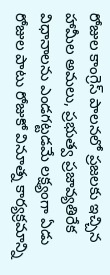రోజుల కాంగ్రెస్ పాలనలో ప్రజలకు ఇచ్చిన హామీల అమలు, ప్రభుత్వ ప్రజావ్యతిరేక విధానాలను ఎండగట్టడమే లక్ష్యంగా ఏడు రోజుల పాటు రోజుకో వినూత్న కార్యక్రమాన్ని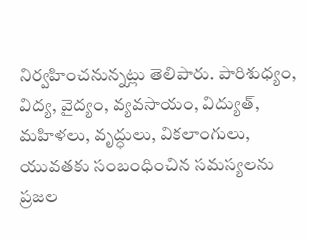నిర్వహించనున్నట్లు తెలిపారు. పారిశుధ్యం, విద్య, వైద్యం, వ్యవసాయం, విద్యుత్, మహిళలు, వృద్ధులు, వికలాంగులు, యువతకు సంబంధించిన సమస్యలను ప్రజల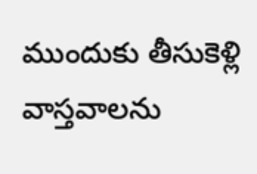ముందుకు తీసుకెళ్లి వాస్తవాలను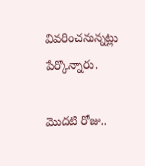వివరించనున్నట్లు పేర్కొన్నారు.

మొదటి రోజు..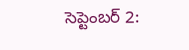సెప్టెంబర్ 2: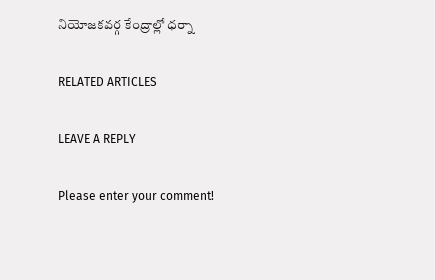నియోజకవర్గ కేంద్రాల్లో ధర్నా

RELATED ARTICLES

LEAVE A REPLY

Please enter your comment!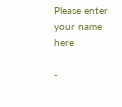Please enter your name here

-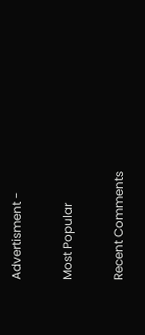Advertisment -

Most Popular

Recent Comments